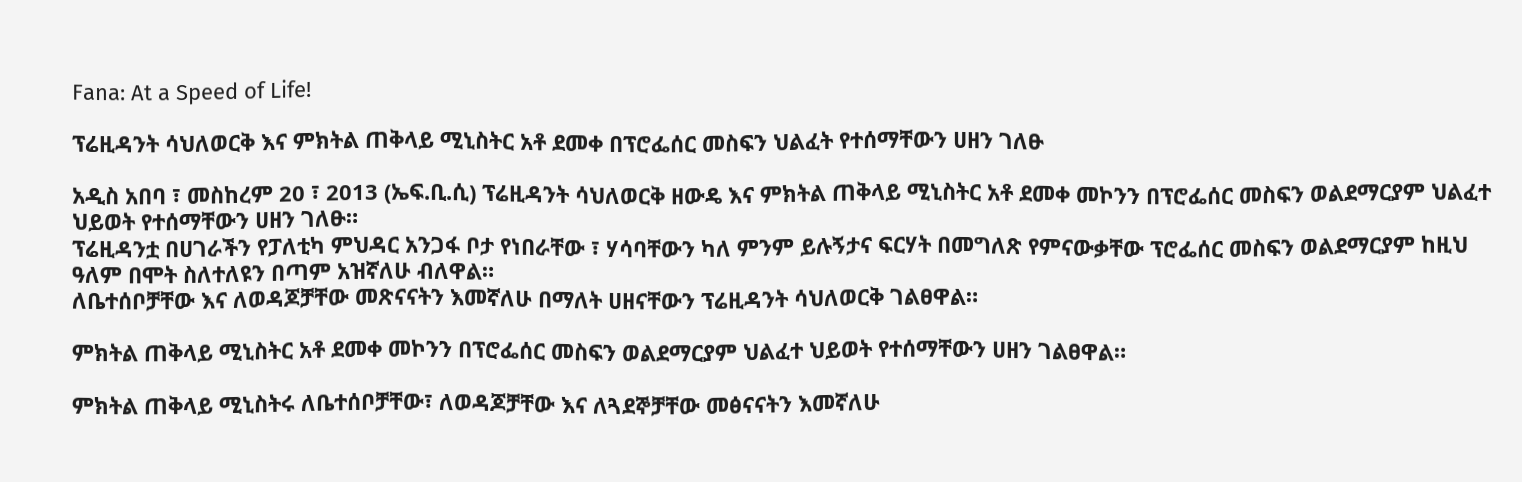Fana: At a Speed of Life!

ፕሬዚዳንት ሳህለወርቅ እና ምክትል ጠቅላይ ሚኒስትር አቶ ደመቀ በፕሮፌሰር መስፍን ህልፈት የተሰማቸውን ሀዘን ገለፁ

አዲስ አበባ ፣ መስከረም 20 ፣ 2013 (ኤፍ.ቢ.ሲ) ፕሬዚዳንት ሳህለወርቅ ዘውዴ እና ምክትል ጠቅላይ ሚኒስትር አቶ ደመቀ መኮንን በፕሮፌሰር መስፍን ወልደማርያም ህልፈተ ህይወት የተሰማቸውን ሀዘን ገለፁ።
ፕሬዚዳንቷ በሀገራችን የፓለቲካ ምህዳር አንጋፋ ቦታ የነበራቸው ፣ ሃሳባቸውን ካለ ምንም ይሉኝታና ፍርሃት በመግለጽ የምናውቃቸው ፕሮፌሰር መስፍን ወልደማርያም ከዚህ ዓለም በሞት ስለተለዩን በጣም አዝኛለሁ ብለዋል።
ለቤተሰቦቻቸው እና ለወዳጆቻቸው መጽናናትን እመኛለሁ በማለት ሀዘናቸውን ፕሬዚዳንት ሳህለወርቅ ገልፀዋል።

ምክትል ጠቅላይ ሚኒስትር አቶ ደመቀ መኮንን በፕሮፌሰር መስፍን ወልደማርያም ህልፈተ ህይወት የተሰማቸውን ሀዘን ገልፀዋል።

ምክትል ጠቅላይ ሚኒስትሩ ለቤተሰቦቻቸው፣ ለወዳጆቻቸው እና ለጓደኞቻቸው መፅናናትን እመኛለሁ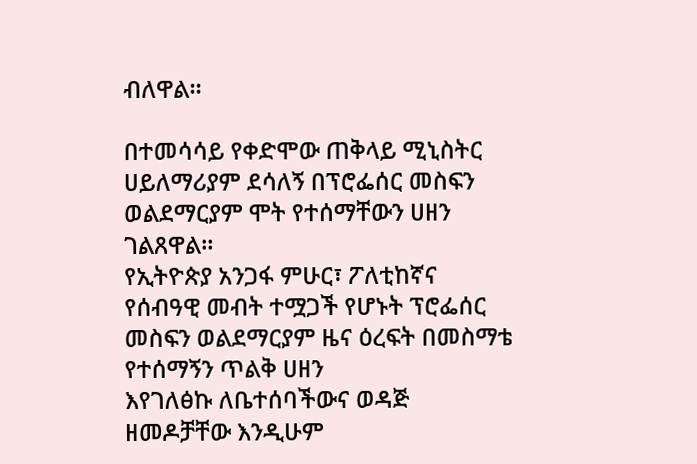ብለዋል።

በተመሳሳይ የቀድሞው ጠቅላይ ሚኒስትር ሀይለማሪያም ደሳለኝ በፕሮፌሰር መስፍን ወልደማርያም ሞት የተሰማቸውን ሀዘን ገልጸዋል።
የኢትዮጵያ አንጋፋ ምሁር፣ ፖለቲከኛና የሰብዓዊ መብት ተሟጋች የሆኑት ፕሮፌሰር መስፍን ወልደማርያም ዜና ዕረፍት በመስማቴ የተሰማኝን ጥልቅ ሀዘን
እየገለፅኩ ለቤተሰባችውና ወዳጅ ዘመዶቻቸው እንዲሁም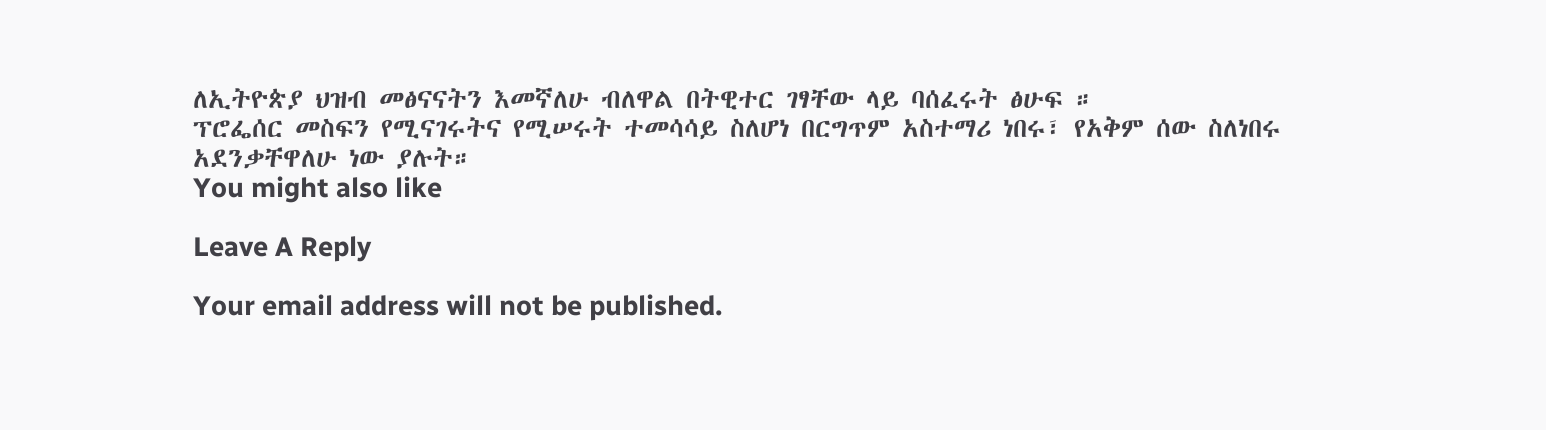ለኢትዮጵያ ህዝብ መፅናናትን እመኛለሁ ብለዋል በትዊተር ገፃቸው ላይ ባሰፈሩት ፅሁፍ ።
ፕሮፌሰር መስፍን የሚናገሩትና የሚሠሩት ተመሳሳይ ስለሆነ በርግጥም አስተማሪ ነበሩ፣ የአቅም ሰው ስለነበሩ አደንቃቸዋለሁ ነው ያሉት።
You might also like

Leave A Reply

Your email address will not be published.